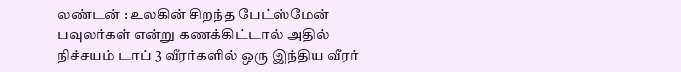லண்டன் : உலகின் சிறந்த பேட்ஸ்மேன் பவுலர்கள் என்று கணக்கிட்டால் அதில் நிச்சயம் டாப் 3 வீரர்களில் ஒரு இந்திய வீரர்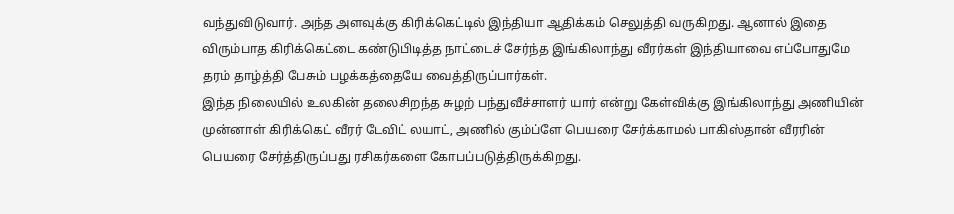வந்துவிடுவார். அந்த அளவுக்கு கிரிக்கெட்டில் இந்தியா ஆதிக்கம் செலுத்தி வருகிறது. ஆனால் இதை விரும்பாத கிரிக்கெட்டை கண்டுபிடித்த நாட்டைச் சேர்ந்த இங்கிலாந்து வீரர்கள் இந்தியாவை எப்போதுமே தரம் தாழ்த்தி பேசும் பழக்கத்தையே வைத்திருப்பார்கள்.
இந்த நிலையில் உலகின் தலைசிறந்த சுழற் பந்துவீச்சாளர் யார் என்று கேள்விக்கு இங்கிலாந்து அணியின் முன்னாள் கிரிக்கெட் வீரர் டேவிட் லயாட், அணில் கும்ப்ளே பெயரை சேர்க்காமல் பாகிஸ்தான் வீரரின் பெயரை சேர்த்திருப்பது ரசிகர்களை கோபப்படுத்திருக்கிறது.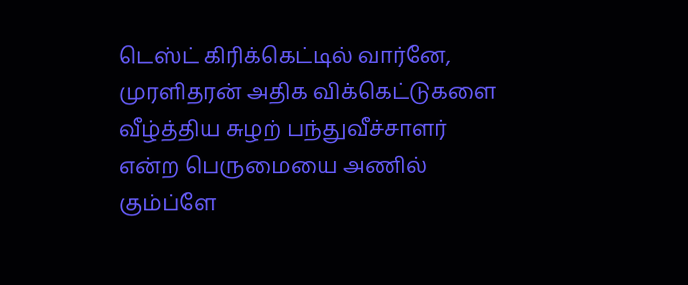டெஸ்ட் கிரிக்கெட்டில் வார்னே, முரளிதரன் அதிக விக்கெட்டுகளை வீழ்த்திய சுழற் பந்துவீச்சாளர் என்ற பெருமையை அணில் கும்ப்ளே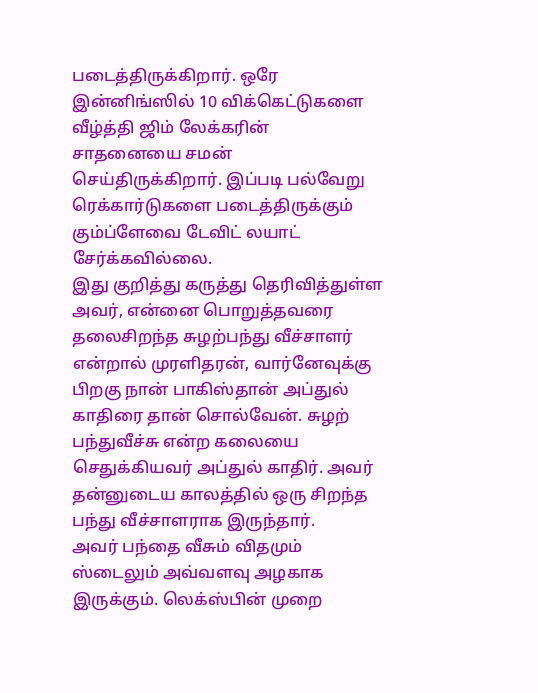படைத்திருக்கிறார். ஒரே இன்னிங்ஸில் 10 விக்கெட்டுகளை வீழ்த்தி ஜிம் லேக்கரின் சாதனையை சமன் செய்திருக்கிறார். இப்படி பல்வேறு ரெக்கார்டுகளை படைத்திருக்கும் கும்ப்ளேவை டேவிட் லயாட் சேர்க்கவில்லை.
இது குறித்து கருத்து தெரிவித்துள்ள அவர், என்னை பொறுத்தவரை தலைசிறந்த சுழற்பந்து வீச்சாளர் என்றால் முரளிதரன், வார்னேவுக்கு பிறகு நான் பாகிஸ்தான் அப்துல் காதிரை தான் சொல்வேன். சுழற் பந்துவீச்சு என்ற கலையை செதுக்கியவர் அப்துல் காதிர். அவர் தன்னுடைய காலத்தில் ஒரு சிறந்த பந்து வீச்சாளராக இருந்தார்.
அவர் பந்தை வீசும் விதமும் ஸ்டைலும் அவ்வளவு அழகாக இருக்கும். லெக்ஸ்பின் முறை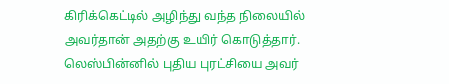கிரிக்கெட்டில் அழிந்து வந்த நிலையில் அவர்தான் அதற்கு உயிர் கொடுத்தார். லெஸ்பின்னில் புதிய புரட்சியை அவர்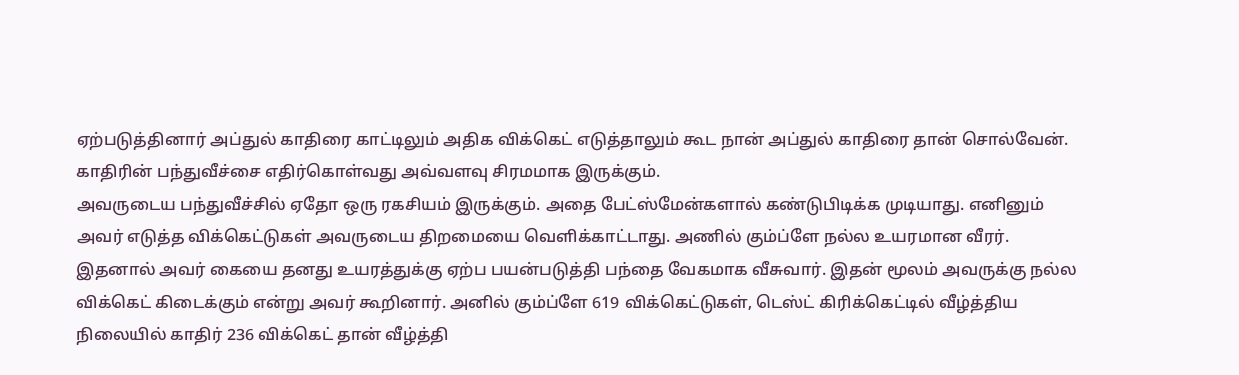ஏற்படுத்தினார் அப்துல் காதிரை காட்டிலும் அதிக விக்கெட் எடுத்தாலும் கூட நான் அப்துல் காதிரை தான் சொல்வேன். காதிரின் பந்துவீச்சை எதிர்கொள்வது அவ்வளவு சிரமமாக இருக்கும்.
அவருடைய பந்துவீச்சில் ஏதோ ஒரு ரகசியம் இருக்கும். அதை பேட்ஸ்மேன்களால் கண்டுபிடிக்க முடியாது. எனினும் அவர் எடுத்த விக்கெட்டுகள் அவருடைய திறமையை வெளிக்காட்டாது. அணில் கும்ப்ளே நல்ல உயரமான வீரர். இதனால் அவர் கையை தனது உயரத்துக்கு ஏற்ப பயன்படுத்தி பந்தை வேகமாக வீசுவார். இதன் மூலம் அவருக்கு நல்ல விக்கெட் கிடைக்கும் என்று அவர் கூறினார். அனில் கும்ப்ளே 619 விக்கெட்டுகள், டெஸ்ட் கிரிக்கெட்டில் வீழ்த்திய நிலையில் காதிர் 236 விக்கெட் தான் வீழ்த்தி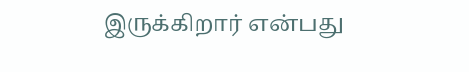இருக்கிறார் என்பது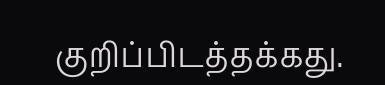குறிப்பிடத்தக்கது.